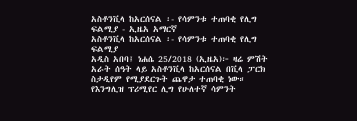አስቶንቪላ ከአርሰናል ፡- የሳምንቱ ተጠባቂ የሊግ ፍልሚያ - ኢዜአ አማርኛ
አስቶንቪላ ከአርሰናል ፡- የሳምንቱ ተጠባቂ የሊግ ፍልሚያ
አዲስ አበባ፤ ነሐሴ 25/2018 (ኢዜአ)፦ ዛሬ ምሽት አራት ሰዓት ላይ አስቶንቪላ ከአርሰናል በቪላ ፓርክ ስታዲየም የሚያደርጉት ጨዋታ ተጠባቂ ነው።
የእንግሊዝ ፕሪሚየር ሊግ የሁለተኛ ሳምንት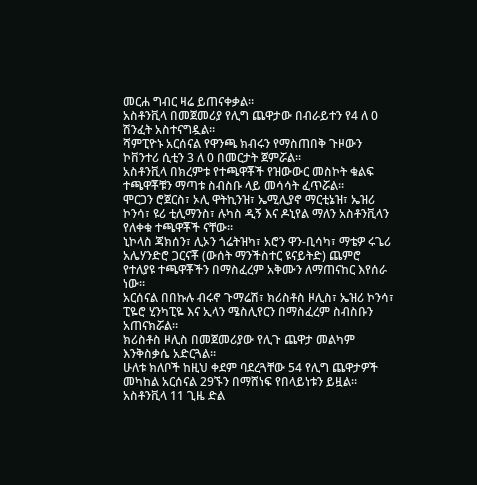መርሐ ግብር ዛሬ ይጠናቀቃል።
አስቶንቪላ በመጀመሪያ የሊግ ጨዋታው በብራይተን የ4 ለ 0 ሽንፈት አስተናግዷል።
ሻምፒዮኑ አርሰናል የዋንጫ ክብሩን የማስጠበቅ ጉዞውን ኮቨንተሪ ሲቲን 3 ለ 0 በመርታት ጀምሯል።
አስቶንቪላ በክረምቱ የተጫዋቾች የዝውውር መስኮት ቁልፍ ተጫዋቾቹን ማጣቱ ስብስቡ ላይ መሳሳት ፈጥሯል።
ሞርጋን ሮጀርስ፣ ኦሊ ዋትኪንዝ፣ ኤሚሊያኖ ማርቲኔዝ፣ ኤዝሪ ኮንሳ፣ ዩሪ ቲሊማንስ፣ ሉካስ ዲኝ እና ዶኒየል ማለን አስቶንቪላን የለቀቁ ተጫዋቾች ናቸው።
ኒኮላስ ጃክሰን፣ ሊኦን ጎሬትዝካ፣ አሮን ዋን-ቢሳካ፣ ማቴዎ ሩጌሪ አሌሃንድሮ ጋርናቾ (ውሰት ማንችስተር ዩናይትድ) ጨምሮ የተለያዩ ተጫዋቾችን በማስፈረም አቅሙን ለማጠናከር እየሰራ ነው።
አርሰናል በበኩሉ ብሩኖ ጉማሬሽ፣ ክሪስቶስ ዞሊስ፣ ኤዝሪ ኮንሳ፣ ፒዬሮ ሂንካፒዬ እና ኢላን ሜስሊየርን በማስፈረም ስብስቡን አጠናክሯል።
ክሪስቶስ ዞሊስ በመጀመሪያው የሊጉ ጨዋታ መልካም እንቅስቃሴ አድርጓል።
ሁለቱ ክለቦች ከዚህ ቀደም ባደረጓቸው 54 የሊግ ጨዋታዎች መካከል አርሰናል 29ኙን በማሸነፍ የበላይነቱን ይዟል። አስቶንቪላ 11 ጊዜ ድል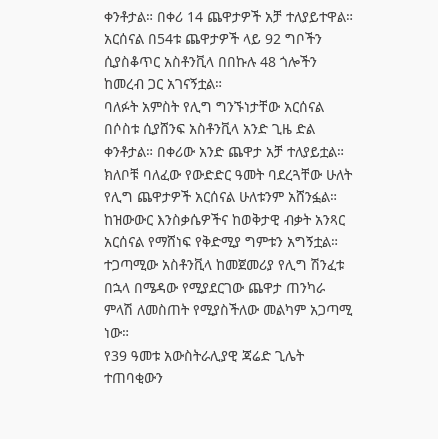ቀንቶታል። በቀሪ 14 ጨዋታዎች አቻ ተለያይተዋል።
አርሰናል በ54ቱ ጨዋታዎች ላይ 92 ግቦችን ሲያስቆጥር አስቶንቪላ በበኩሉ 48 ጎሎችን ከመረብ ጋር አገናኝቷል።
ባለፉት አምስት የሊግ ግንኙነታቸው አርሰናል በሶስቱ ሲያሸንፍ አስቶንቪላ አንድ ጊዜ ድል ቀንቶታል። በቀሪው አንድ ጨዋታ አቻ ተለያይቷል።
ክለቦቹ ባለፈው የውድድር ዓመት ባደረጓቸው ሁለት የሊግ ጨዋታዎች አርሰናል ሁለቱንም አሸንፏል።
ከዝውውር እንስቃሴዎችና ከወቅታዊ ብቃት አንጻር አርሰናል የማሸነፍ የቅድሚያ ግምቱን አግኝቷል።
ተጋጣሚው አስቶንቪላ ከመጀመሪያ የሊግ ሽንፈቱ በኋላ በሜዳው የሚያደርገው ጨዋታ ጠንካራ ምላሽ ለመስጠት የሚያስችለው መልካም አጋጣሚ ነው።
የ39 ዓመቱ አውስትራሊያዊ ጃሬድ ጊሌት ተጠባቂውን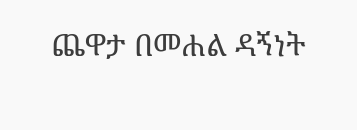ጨዋታ በመሐል ዳኝነት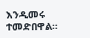እንዲመሩ ተመድበዋል።